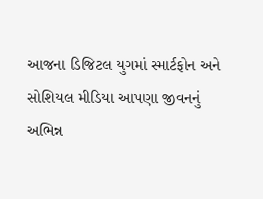આજના ડિજિટલ યુગમાં સ્માર્ટફોન અને સોશિયલ મીડિયા આપણા જીવનનું અભિન્ન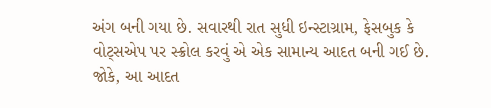અંગ બની ગયા છે. સવારથી રાત સુધી ઇન્સ્ટાગ્રામ, ફેસબુક કે વોટ્સએપ પર સ્ક્રોલ કરવું એ એક સામાન્ય આદત બની ગઈ છે. જોકે, આ આદત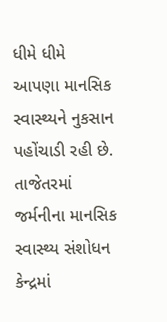ધીમે ધીમે આપણા માનસિક સ્વાસ્થ્યને નુકસાન પહોંચાડી રહી છે. તાજેતરમાં જર્મનીના માનસિક સ્વાસ્થ્ય સંશોધન કેન્દ્રમાં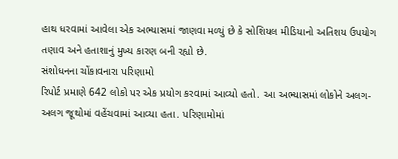હાથ ધરવામાં આવેલા એક અભ્યાસમાં જાણવા મળ્યું છે કે સોશિયલ મીડિયાનો અતિશય ઉપયોગ તણાવ અને હતાશાનું મુખ્ય કારણ બની રહ્યો છે.
સંશોધનના ચોંકાવનારા પરિણામો
રિપોર્ટ પ્રમાણે 642 લોકો પર એક પ્રયોગ કરવામાં આવ્યો હતો. આ અભ્યાસમાં લોકોને અલગ-અલગ જૂથોમાં વહેંચવામાં આવ્યા હતા. પરિણામોમાં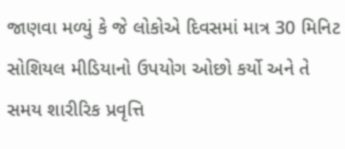જાણવા મળ્યું કે જે લોકોએ દિવસમાં માત્ર 30 મિનિટ સોશિયલ મીડિયાનો ઉપયોગ ઓછો કર્યો અને તે સમય શારીરિક પ્રવૃત્તિ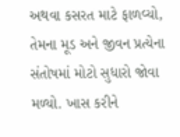અથવા કસરત માટે ફાળવ્યો, તેમના મૂડ અને જીવન પ્રત્યેના સંતોષમાં મોટો સુધારો જોવા મળ્યો. ખાસ કરીને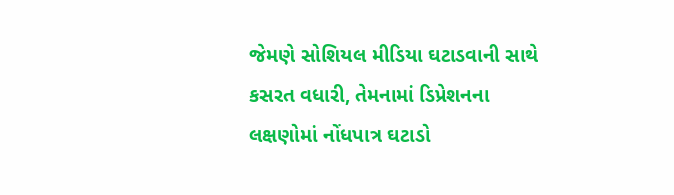જેમણે સોશિયલ મીડિયા ઘટાડવાની સાથે કસરત વધારી, તેમનામાં ડિપ્રેશનના લક્ષણોમાં નોંધપાત્ર ઘટાડો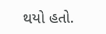થયો હતો.